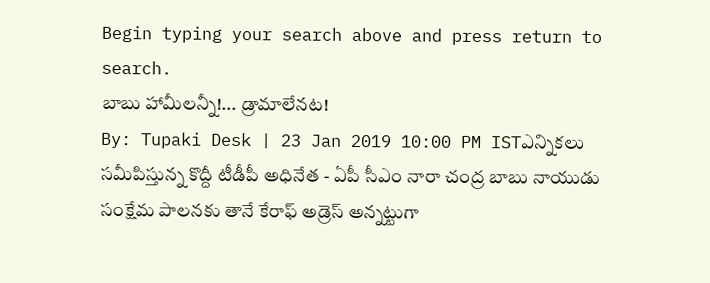Begin typing your search above and press return to search.
బాబు హామీలన్నీ!... డ్రామాలేనట!
By: Tupaki Desk | 23 Jan 2019 10:00 PM ISTఎన్నికలు సమీపిస్తున్న కొద్దీ టీడీపీ అధినేత - ఏపీ సీఎం నారా చంద్ర బాబు నాయుడు సంక్షేమ పాలనకు తానే కేరాఫ్ అడ్రెస్ అన్నట్టుగా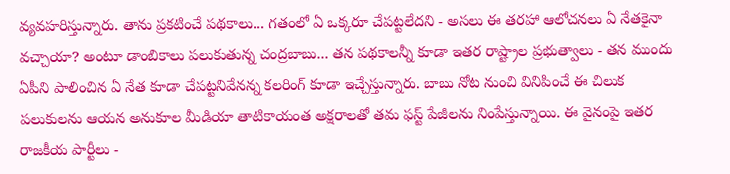వ్యవహరిస్తున్నారు. తాను ప్రకటించే పథకాలు... గతంలో ఏ ఒక్కరూ చేపట్టలేదని - అసలు ఈ తరహా ఆలోచనలు ఏ నేతకైనా వచ్చాయా? అంటూ డాంబికాలు పలుకుతున్న చంద్రబాబు... తన పథకాలన్నీ కూడా ఇతర రాష్ట్రాల ప్రభుత్వాలు - తన ముందు ఏపీని పాలించిన ఏ నేత కూడా చేపట్టనివేనన్న కలరింగ్ కూడా ఇచ్చేస్తున్నారు. బాబు నోట నుంచి వినిపించే ఈ చిలుక పలుకులను ఆయన అనుకూల మీడియా తాటికాయంత అక్షరాలతో తమ ఫస్ట్ పేజీలను నింపేస్తున్నాయి. ఈ వైనంపై ఇతర రాజకీయ పార్టీలు -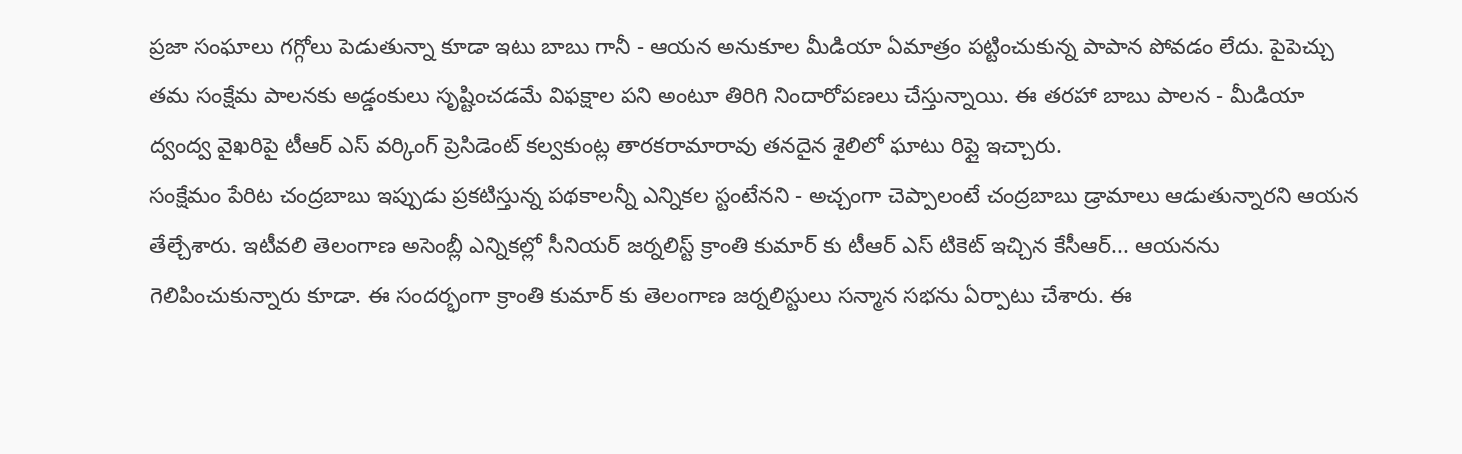ప్రజా సంఘాలు గగ్గోలు పెడుతున్నా కూడా ఇటు బాబు గానీ - ఆయన అనుకూల మీడియా ఏమాత్రం పట్టించుకున్న పాపాన పోవడం లేదు. పైపెచ్చు తమ సంక్షేమ పాలనకు అడ్డంకులు సృష్టించడమే విఫక్షాల పని అంటూ తిరిగి నిందారోపణలు చేస్తున్నాయి. ఈ తరహా బాబు పాలన - మీడియా ద్వంద్వ వైఖరిపై టీఆర్ ఎస్ వర్కింగ్ ప్రెసిడెంట్ కల్వకుంట్ల తారకరామారావు తనదైన శైలిలో ఘాటు రిప్లై ఇచ్చారు.
సంక్షేమం పేరిట చంద్రబాబు ఇప్పుడు ప్రకటిస్తున్న పథకాలన్నీ ఎన్నికల స్టంటేనని - అచ్చంగా చెప్పాలంటే చంద్రబాబు డ్రామాలు ఆడుతున్నారని ఆయన తేల్చేశారు. ఇటీవలి తెలంగాణ అసెంబ్లీ ఎన్నికల్లో సీనియర్ జర్నలిస్ట్ క్రాంతి కుమార్ కు టీఆర్ ఎస్ టికెట్ ఇచ్చిన కేసీఆర్... ఆయనను గెలిపించుకున్నారు కూడా. ఈ సందర్భంగా క్రాంతి కుమార్ కు తెలంగాణ జర్నలిస్టులు సన్మాన సభను ఏర్పాటు చేశారు. ఈ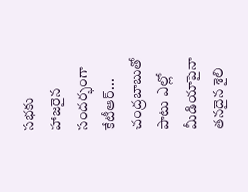సభకు హాజరైన సందర్భంగా కేటీఆర్... చంద్రబాబుతో పాటు ఎల్లో మీడియాపైనా తనదైన శైలి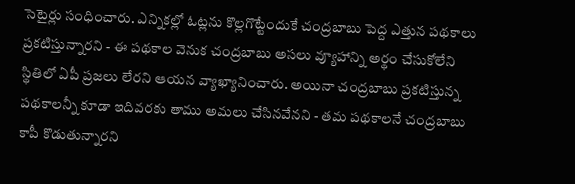సెటైర్లు సంధించారు. ఎన్నికల్లో ఓట్లను కొల్లగొట్టేందుకే చంద్రబాబు పెద్ద ఎత్తున పథకాలు ప్రకటిస్తున్నారని - ఈ పథకాల వెనుక చంద్రబాబు అసలు వ్యూహాన్ని అర్థం చేసుకోలేని స్థితిలో ఏపీ ప్రజలు లేరని ఆయన వ్యాఖ్యానించారు. అయినా చంద్రబాబు ప్రకటిస్తున్న పథకాలన్నీ కూడా ఇదివరకు తాము అమలు చేసినవేనని - తమ పథకాలనే చంద్రబాబు కాపీ కొడుతున్నారని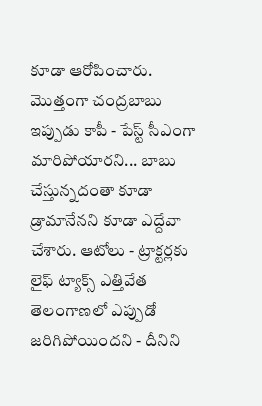కూడా ఆరోపించారు. మొత్తంగా చంద్రబాబు ఇప్పుడు కాపీ - పేస్ట్ సీఎంగా మారిపోయారని... బాబు చేస్తున్నదంతా కూడా డ్రామానేనని కూడా ఎద్దేవా చేశారు. ఆటోలు - ట్రాక్టర్లకు లైఫ్ ట్యాక్స్ ఎత్తివేత తెలంగాణలో ఎప్పుడో జరిగిపోయిందని - దీనిని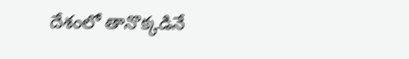దేశంలో తానొక్కడినే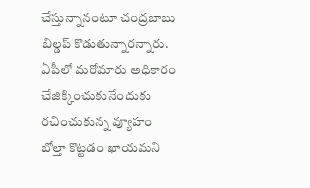చేస్తున్నానంటూ చంద్రబాబు బిల్డప్ కొడుతున్నారన్నారు.
ఏపీలో మరోమారు అధికారం చేజిక్కించుకునేందుకు రచించుకున్న వ్యూహం బోల్తా కొట్టడం ఖాయమని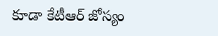కూడా కేటీఆర్ జోస్యం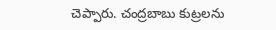చెప్పారు. చంద్రబాబు కుట్రలను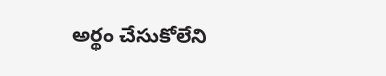అర్థం చేసుకోలేని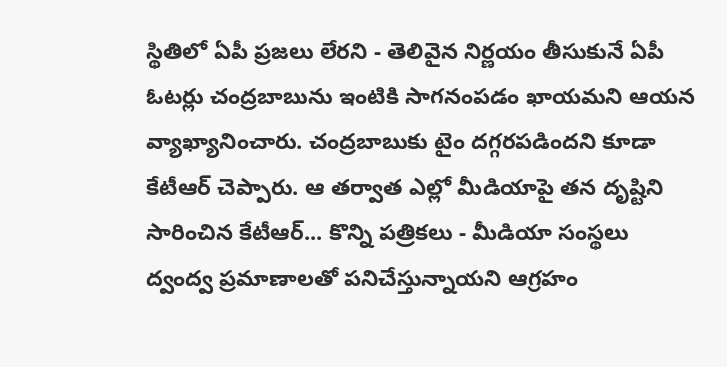స్థితిలో ఏపీ ప్రజలు లేరని - తెలివైన నిర్ణయం తీసుకునే ఏపీ ఓటర్లు చంద్రబాబును ఇంటికి సాగనంపడం ఖాయమని ఆయన వ్యాఖ్యానించారు. చంద్రబాబుకు టైం దగ్గరపడిందని కూడా కేటీఆర్ చెప్పారు. ఆ తర్వాత ఎల్లో మీడియాపై తన దృష్టిని సారించిన కేటీఆర్... కొన్ని పత్రికలు - మీడియా సంస్థలు ద్వంద్వ ప్రమాణాలతో పనిచేస్తున్నాయని ఆగ్రహం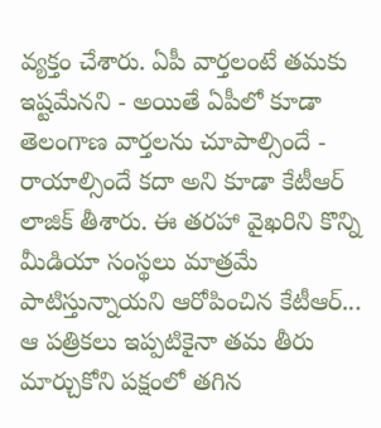వ్యక్తం చేశారు. ఏపీ వార్తలంటే తమకు ఇష్టమేనని - అయితే ఏపీలో కూడా తెలంగాణ వార్తలను చూపాల్సిందే - రాయాల్సిందే కదా అని కూడా కేటీఆర్ లాజిక్ తీశారు. ఈ తరహా వైఖరిని కొన్ని మీడియా సంస్థలు మాత్రమే పాటిస్తున్నాయని ఆరోపించిన కేటీఆర్... ఆ పత్రికలు ఇప్పటికైనా తమ తీరు మార్చుకోని పక్షంలో తగిన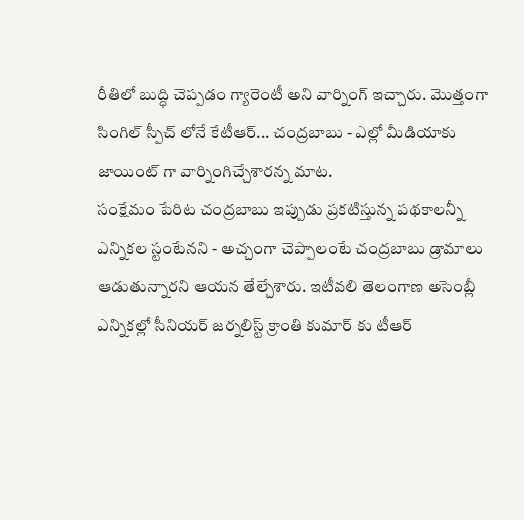రీతిలో బుద్ధి చెప్పడం గ్యారెంటీ అని వార్నింగ్ ఇచ్చారు. మొత్తంగా సింగిల్ స్పీచ్ లోనే కేటీఆర్... చంద్రబాబు - ఎల్లో మీడియాకు జాయింట్ గా వార్నింగిచ్చేశారన్న మాట.
సంక్షేమం పేరిట చంద్రబాబు ఇప్పుడు ప్రకటిస్తున్న పథకాలన్నీ ఎన్నికల స్టంటేనని - అచ్చంగా చెప్పాలంటే చంద్రబాబు డ్రామాలు ఆడుతున్నారని ఆయన తేల్చేశారు. ఇటీవలి తెలంగాణ అసెంబ్లీ ఎన్నికల్లో సీనియర్ జర్నలిస్ట్ క్రాంతి కుమార్ కు టీఆర్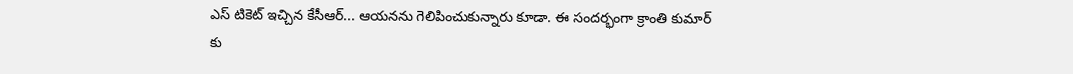ఎస్ టికెట్ ఇచ్చిన కేసీఆర్... ఆయనను గెలిపించుకున్నారు కూడా. ఈ సందర్భంగా క్రాంతి కుమార్ కు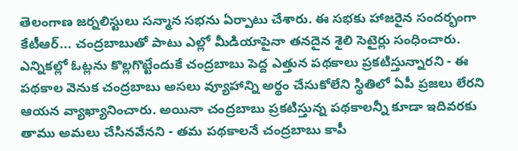తెలంగాణ జర్నలిస్టులు సన్మాన సభను ఏర్పాటు చేశారు. ఈ సభకు హాజరైన సందర్భంగా కేటీఆర్... చంద్రబాబుతో పాటు ఎల్లో మీడియాపైనా తనదైన శైలి సెటైర్లు సంధించారు. ఎన్నికల్లో ఓట్లను కొల్లగొట్టేందుకే చంద్రబాబు పెద్ద ఎత్తున పథకాలు ప్రకటిస్తున్నారని - ఈ పథకాల వెనుక చంద్రబాబు అసలు వ్యూహాన్ని అర్థం చేసుకోలేని స్థితిలో ఏపీ ప్రజలు లేరని ఆయన వ్యాఖ్యానించారు. అయినా చంద్రబాబు ప్రకటిస్తున్న పథకాలన్నీ కూడా ఇదివరకు తాము అమలు చేసినవేనని - తమ పథకాలనే చంద్రబాబు కాపీ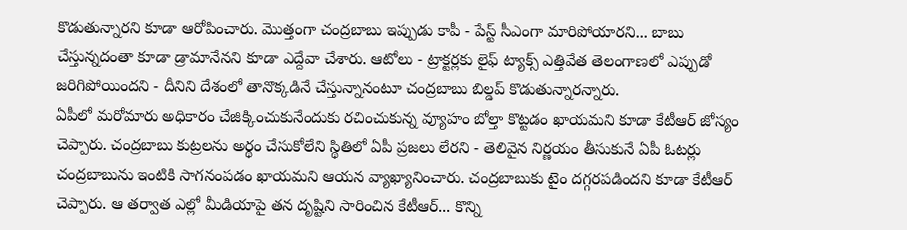కొడుతున్నారని కూడా ఆరోపించారు. మొత్తంగా చంద్రబాబు ఇప్పుడు కాపీ - పేస్ట్ సీఎంగా మారిపోయారని... బాబు చేస్తున్నదంతా కూడా డ్రామానేనని కూడా ఎద్దేవా చేశారు. ఆటోలు - ట్రాక్టర్లకు లైఫ్ ట్యాక్స్ ఎత్తివేత తెలంగాణలో ఎప్పుడో జరిగిపోయిందని - దీనిని దేశంలో తానొక్కడినే చేస్తున్నానంటూ చంద్రబాబు బిల్డప్ కొడుతున్నారన్నారు.
ఏపీలో మరోమారు అధికారం చేజిక్కించుకునేందుకు రచించుకున్న వ్యూహం బోల్తా కొట్టడం ఖాయమని కూడా కేటీఆర్ జోస్యం చెప్పారు. చంద్రబాబు కుట్రలను అర్థం చేసుకోలేని స్థితిలో ఏపీ ప్రజలు లేరని - తెలివైన నిర్ణయం తీసుకునే ఏపీ ఓటర్లు చంద్రబాబును ఇంటికి సాగనంపడం ఖాయమని ఆయన వ్యాఖ్యానించారు. చంద్రబాబుకు టైం దగ్గరపడిందని కూడా కేటీఆర్ చెప్పారు. ఆ తర్వాత ఎల్లో మీడియాపై తన దృష్టిని సారించిన కేటీఆర్... కొన్ని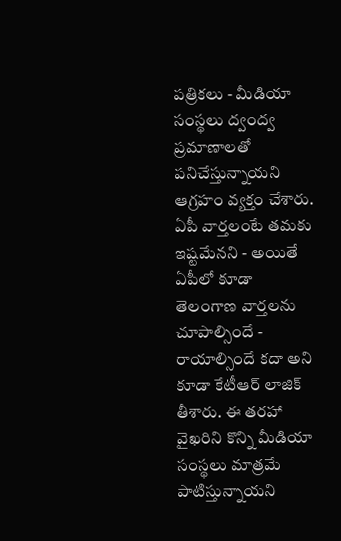పత్రికలు - మీడియా సంస్థలు ద్వంద్వ ప్రమాణాలతో పనిచేస్తున్నాయని ఆగ్రహం వ్యక్తం చేశారు. ఏపీ వార్తలంటే తమకు ఇష్టమేనని - అయితే ఏపీలో కూడా తెలంగాణ వార్తలను చూపాల్సిందే - రాయాల్సిందే కదా అని కూడా కేటీఆర్ లాజిక్ తీశారు. ఈ తరహా వైఖరిని కొన్ని మీడియా సంస్థలు మాత్రమే పాటిస్తున్నాయని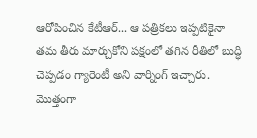ఆరోపించిన కేటీఆర్... ఆ పత్రికలు ఇప్పటికైనా తమ తీరు మార్చుకోని పక్షంలో తగిన రీతిలో బుద్ధి చెప్పడం గ్యారెంటీ అని వార్నింగ్ ఇచ్చారు. మొత్తంగా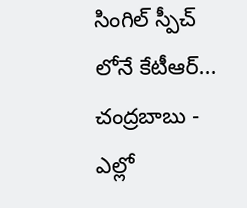సింగిల్ స్పీచ్ లోనే కేటీఆర్... చంద్రబాబు - ఎల్లో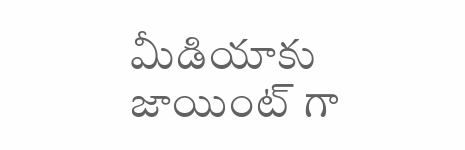మీడియాకు జాయింట్ గా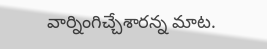వార్నింగిచ్చేశారన్న మాట.